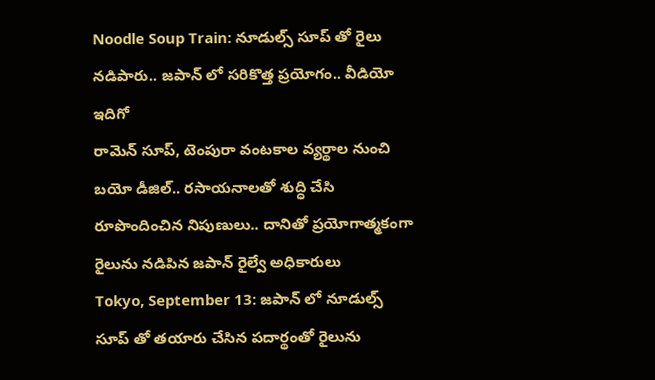Noodle Soup Train: నూడుల్స్ సూప్ తో రైలు నడిపారు.. జపాన్ లో సరికొత్త ప్రయోగం.. వీడియో ఇదిగో
రామెన్ సూప్, టెంపురా వంటకాల వ్యర్థాల నుంచి బయో డీజిల్.. రసాయనాలతో శుద్ధి చేసి రూపొందించిన నిపుణులు.. దానితో ప్రయోగాత్మకంగా రైలును నడిపిన జపాన్ రైల్వే అధికారులు
Tokyo, September 13: జపాన్ లో నూడుల్స్ సూప్ తో తయారు చేసిన పదార్థంతో రైలును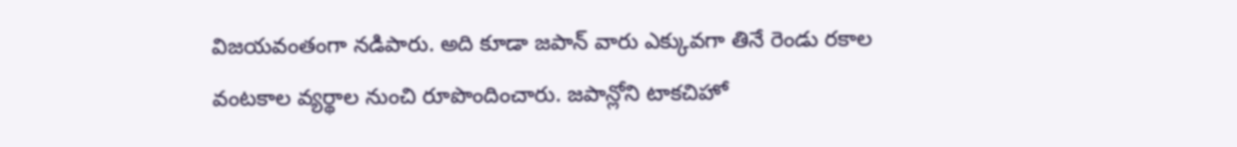విజయవంతంగా నడిపారు. అది కూడా జపాన్ వారు ఎక్కువగా తినే రెండు రకాల వంటకాల వ్యర్థాల నుంచి రూపొందించారు. జపాన్లోని టాకచిహో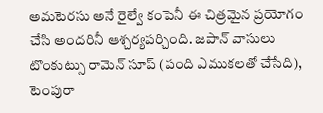అమటెరసు అనే రైల్వే కంపెనీ ఈ చిత్రమైన ప్రయోగం చేసి అందరినీ ఆశ్చర్యపర్చింది. జపాన్ వాసులు టొంకుట్సు రామెన్ సూప్ (పంది ఎముకలతో చేసేది), టెంపురా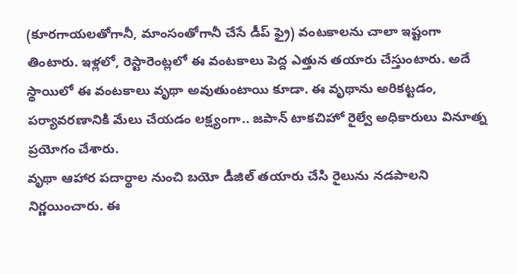(కూరగాయలతోగానీ, మాంసంతోగానీ చేసే డీప్ ఫ్రై) వంటకాలను చాలా ఇష్టంగా తింటారు. ఇళ్లలో, రెస్టారెంట్లలో ఈ వంటకాలు పెద్ద ఎత్తున తయారు చేస్తుంటారు. అదే స్థాయిలో ఈ వంటకాలు వృథా అవుతుంటాయి కూడా. ఈ వృథాను అరికట్టడం, పర్యావరణానికి మేలు చేయడం లక్ష్యంగా.. జపాన్ టాకచిహో రైల్వే అధికారులు వినూత్న ప్రయోగం చేశారు.
వృథా ఆహార పదార్థాల నుంచి బయో డీజిల్ తయారు చేసి రైలును నడపాలని నిర్ణయించారు. ఈ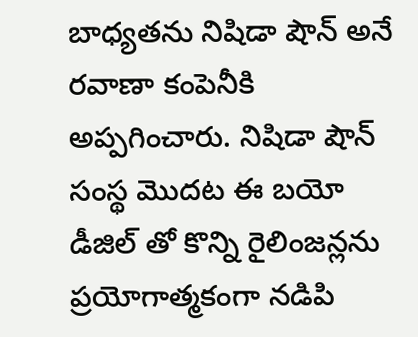బాధ్యతను నిషిడా షౌన్ అనే రవాణా కంపెనీకి అప్పగించారు. నిషిడా షౌన్ సంస్థ మొదట ఈ బయో డీజిల్ తో కొన్ని రైలింజన్లను ప్రయోగాత్మకంగా నడిపి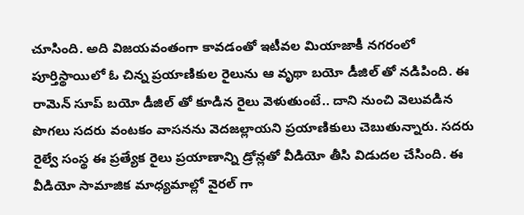చూసింది. అది విజయవంతంగా కావడంతో ఇటీవల మియాజాకీ నగరంలో పూర్తిస్థాయిలో ఓ చిన్న ప్రయాణికుల రైలును ఆ వృథా బయో డీజిల్ తో నడిపింది. ఈ రామెన్ సూప్ బయో డీజిల్ తో కూడిన రైలు వెళుతుంటే.. దాని నుంచి వెలువడిన పొగలు సదరు వంటకం వాసనను వెదజల్లాయని ప్రయాణికులు చెబుతున్నారు. సదరు రైల్వే సంస్థ ఈ ప్రత్యేక రైలు ప్రయాణాన్ని డ్రోన్లతో వీడియో తీసి విడుదల చేసింది. ఈ వీడియో సామాజిక మాధ్యమాల్లో వైరల్ గా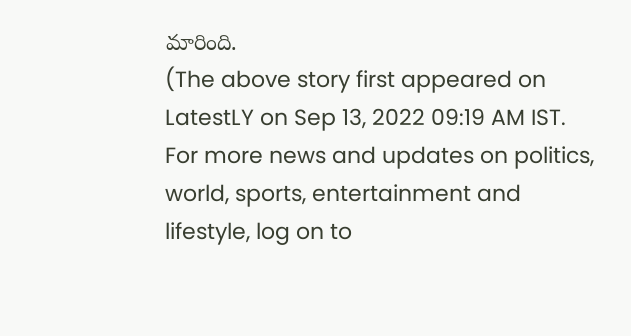మారింది.
(The above story first appeared on LatestLY on Sep 13, 2022 09:19 AM IST. For more news and updates on politics, world, sports, entertainment and lifestyle, log on to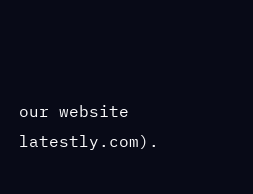our website latestly.com).